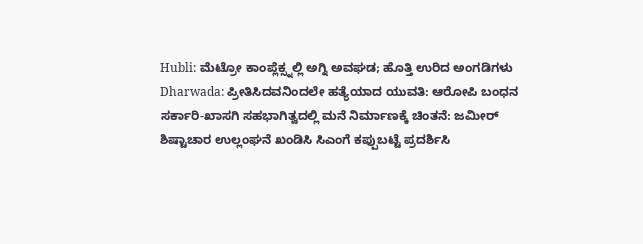Hubli: ಮೆಟ್ರೋ ಕಾಂಪ್ಲೆಕ್ಸ್ನಲ್ಲಿ ಅಗ್ನಿ ಅವಘಡ; ಹೊತ್ತಿ ಉರಿದ ಅಂಗಡಿಗಳು
Dharwada: ಪ್ರೀತಿಸಿದವನಿಂದಲೇ ಹತ್ಯೆಯಾದ ಯುವತಿ: ಆರೋಪಿ ಬಂಧನ
ಸರ್ಕಾರಿ-ಖಾಸಗಿ ಸಹಭಾಗಿತ್ವದಲ್ಲಿ ಮನೆ ನಿರ್ಮಾಣಕ್ಕೆ ಚಿಂತನೆ: ಜಮೀರ್
ಶಿಷ್ಟಾಚಾರ ಉಲ್ಲಂಘನೆ ಖಂಡಿಸಿ ಸಿಎಂಗೆ ಕಪ್ಪುಬಟ್ಟೆ ಪ್ರದರ್ಶಿಸಿ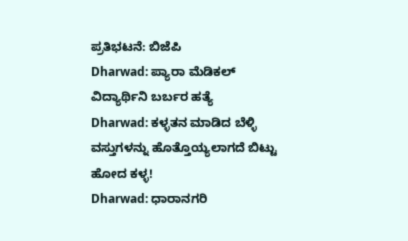ಪ್ರತಿಭಟನೆ: ಬಿಜೆಪಿ
Dharwad: ಪ್ಯಾರಾ ಮೆಡಿಕಲ್ ವಿದ್ಯಾರ್ಥಿನಿ ಬರ್ಬರ ಹತ್ಯೆ
Dharwad: ಕಳ್ಳತನ ಮಾಡಿದ ಬೆಳ್ಳಿ ವಸ್ತುಗಳನ್ನು ಹೊತ್ತೊಯ್ಯಲಾಗದೆ ಬಿಟ್ಟು ಹೋದ ಕಳ್ಳ!
Dharwad: ಧಾರಾನಗರಿ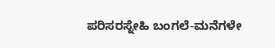ಪರಿಸರಸ್ನೇಹಿ ಬಂಗಲೆ-ಮನೆಗಳೇ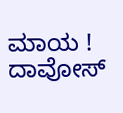ಮಾಯ !
ದಾವೋಸ್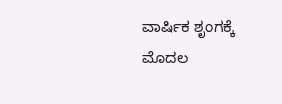ವಾರ್ಷಿಕ ಶೃಂಗಕ್ಕೆ ಮೊದಲ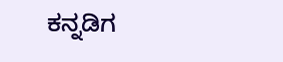ಕನ್ನಡಿಗ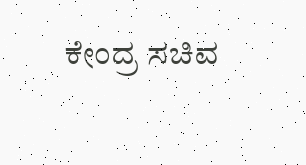ಕೇಂದ್ರ ಸಚಿವ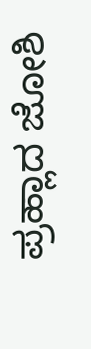ಪ್ರಹ್ಲಾದ ಜೋಶಿ